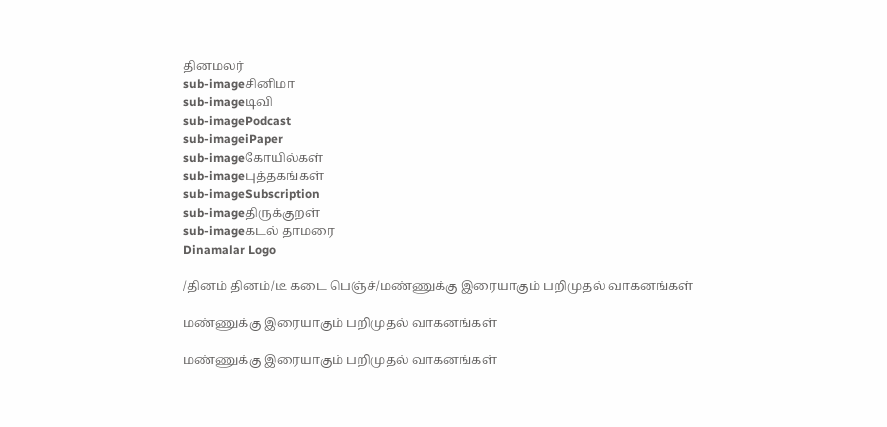தினமலர்
sub-imageசினிமா
sub-imageடிவி
sub-imagePodcast
sub-imageiPaper
sub-imageகோயில்கள்
sub-imageபுத்தகங்கள்
sub-imageSubscription
sub-imageதிருக்குறள்
sub-imageகடல் தாமரை
Dinamalar Logo

/தினம் தினம்/டீ கடை பெஞ்ச்/மண்ணுக்கு இரையாகும் பறிமுதல் வாகனங்கள்

மண்ணுக்கு இரையாகும் பறிமுதல் வாகனங்கள்

மண்ணுக்கு இரையாகும் பறிமுதல் வாகனங்கள்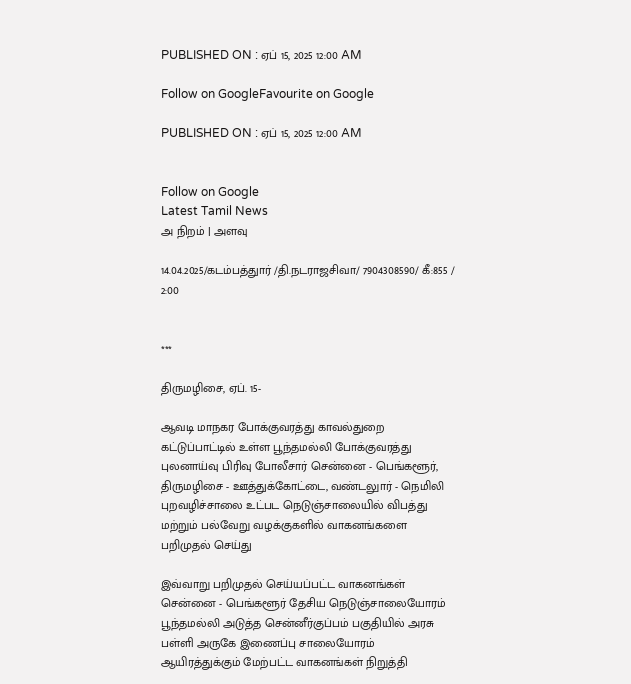PUBLISHED ON : ஏப் 15, 2025 12:00 AM

Follow on GoogleFavourite on Google

PUBLISHED ON : ஏப் 15, 2025 12:00 AM


Follow on Google
Latest Tamil News
அ நிறம் | அளவு

14.04.2025/கடம்பத்துார் /தி.நடராஜசிவா/ 7904308590/ கீ:855 / 2:00


***

திருமழிசை, ஏப். 15-

ஆவடி மாநகர போக்குவரத்து காவல்துறை கட்டுப்பாட்டில் உள்ள பூந்தமல்லி போக்குவரத்து புலனாய்வு பிரிவு போலீசார் சென்னை - பெங்களூர், திருமழிசை - ஊத்துக்கோட்டை, வண்டலுார் - நெமிலி புறவழிச்சாலை உட்பட நெடுஞ்சாலையில் விபத்து மற்றும் பல்வேறு வழக்குகளில் வாகனங்களை பறிமுதல் செய்து

இவ்வாறு பறிமுதல் செய்யப்பட்ட வாகனங்கள் சென்னை - பெங்களூர் தேசிய நெடுஞ்சாலையோரம் பூந்தமல்லி அடுத்த சென்னீர்குப்பம் பகுதியில் அரசு பள்ளி அருகே இணைப்பு சாலையோரம் ஆயிரத்துக்கும் மேற்பட்ட வாகனங்கள் நிறுத்தி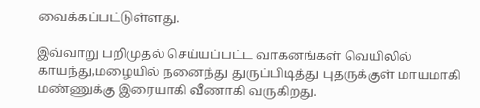வைக்கப்பட்டுள்ளது.

இவ்வாறு பறிமுதல் செய்யப்பட்ட வாகனங்கள் வெயிலில் காயந்து,மழையில் நனைந்து துருப்பிடித்து புதருக்குள் மாயமாகி மண்ணுக்கு இரையாகி வீணாகி வருகிறது.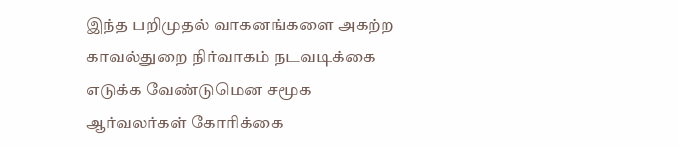இந்த பறிமுதல் வாகனங்களை அகற்ற காவல்துறை நிர்வாகம் நடவடிக்கை எடுக்க வேண்டுமென சமூக ஆர்வலர்கள் கோரிக்கை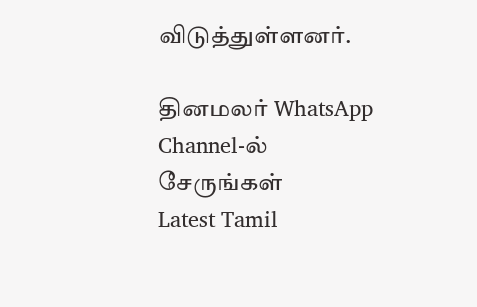விடுத்துள்ளனர்.

தினமலர் WhatsApp Channel-ல் சேருங்கள்
Latest Tamil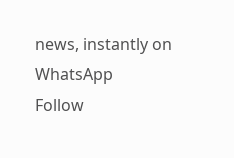news, instantly on WhatsApp
Follow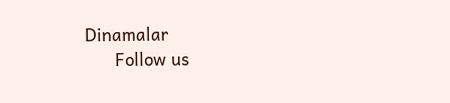Dinamalar
      Follow us